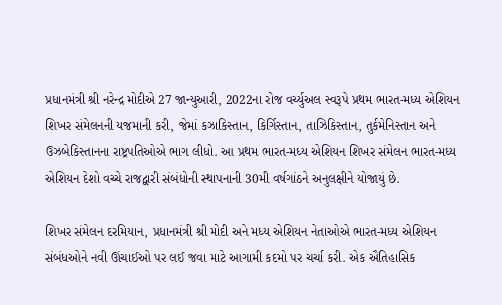પ્રધાનમંત્રી શ્રી નરેન્દ્ર મોદીએ 27 જાન્યુઆરી, 2022ના રોજ વર્ચ્યુઅલ સ્વરૂપે પ્રથમ ભારત-મધ્ય એશિયન શિખર સંમેલનની યજમાની કરી, જેમાં કઝાકિસ્તાન, કિર્ગિસ્તાન, તાઝિકિસ્તાન, તુર્કમેનિસ્તાન અને ઉઝબેકિસ્તાનના રાષ્ટ્રપતિઓએ ભાગ લીધો. આ પ્રથમ ભારત-મધ્ય એશિયન શિખર સંમેલન ભારત-મધ્ય એશિયન દેશો વચ્ચે રાજદ્વારી સંબંધોની સ્થાપનાની 30મી વર્ષગાંઠને અનુલક્ષીને યોજાયું છે.

શિખર સંમેલન દરમિયાન, પ્રધાનમંત્રી શ્રી મોદી અને મધ્ય એશિયન નેતાઓએ ભારત-મધ્ય એશિયન સંબંધઓને નવી ઊંચાઈઓ પર લઈ જવા માટે આગામી કદમો પર ચર્ચા કરી. એક ઐતિહાસિક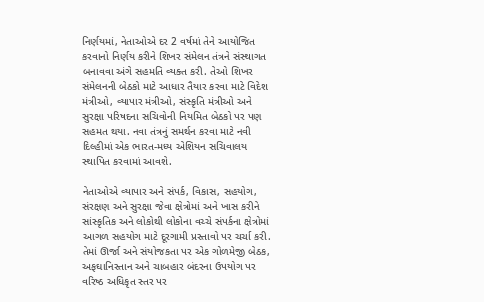નિર્ણયમાં, નેતાઓએ દર 2 વર્ષમાં તેને આયોજિત કરવાનો નિર્ણય કરીને શિખર સંમેલન તંત્રને સંસ્થાગત બનાવવા અંગે સહમતિ વ્યક્ત કરી. તેઓ શિખર સંમેલનની બેઠકો માટે આધાર તૈયાર કરવા માટે વિદેશ મંત્રીઓ, વ્યાપાર મંત્રીઓ, સંસ્કૃતિ મંત્રીઓ અને સુરક્ષા પરિષદના સચિવોની નિયમિત બેઠકો પર પણ સહમત થયા. નવા તંત્રનું સમર્થન કરવા માટે નવી દિલ્હીમાં એક ભારત-મધ્ય એશિયન સચિવાલય સ્થાપિત કરવામાં આવશે.

નેતાઓએ વ્યાપાર અને સંપર્ક, વિકાસ, સહયોગ, સંરક્ષણ અને સુરક્ષા જેવા ક્ષેત્રોમાં અને ખાસ કરીને સાંસ્કૃતિક અને લોકોથી લોકોના વચ્ચે સંપર્કના ક્ષેત્રોમાં આગળ સહયોગ માટે દૂરગામી પ્રસ્તાવો પર ચર્ચા કરી. તેમાં ઊર્જા અને સંયોજકતા પર એક ગોળમેજી બેઠક, અફઘાનિસ્તાન અને ચાબહાર બંદરના ઉપયોગ પર વરિષ્ઠ અધિકૃત સ્તર પર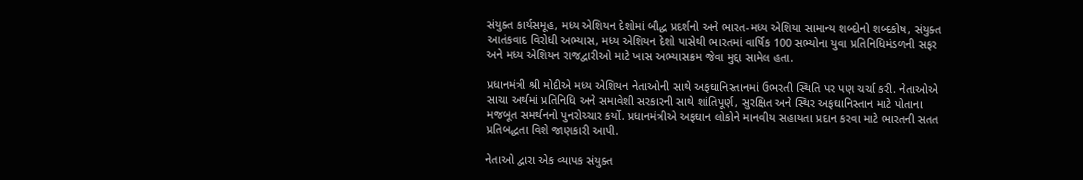સંયુક્ત કાર્યસમૂહ, મધ્ય એશિયન દેશોમાં બૌદ્ધ પ્રદર્શનો અને ભારત-મધ્ય એશિયા સામાન્ય શબ્દોનો શબ્દકોષ, સંયુક્ત આતંકવાદ વિરોધી અભ્યાસ, મધ્ય એશિયન દેશો પાસેથી ભારતમાં વાર્ષિક 100 સભ્યોના યુવા પ્રતિનિધિમંડળની સફર અને મધ્ય એશિયન રાજદ્વારીઓ માટે ખાસ અભ્યાસક્રમ જેવા મુદ્દા સામેલ હતા.

પ્રધાનમંત્રી શ્રી મોદીએ મધ્ય એશિયન નેતાઓની સાથે અફઘાનિસ્તાનમાં ઉભરતી સ્થિતિ પર પણ ચર્ચા કરી. નેતાઓએ સાચા અર્થમાં પ્રતિનિધિ અને સમાવેશી સરકારની સાથે શાંતિપૂર્ણ, સુરક્ષિત અને સ્થિર અફઘાનિસ્તાન માટે પોતાના મજબૂત સમર્થનનો પુનરોચ્ચાર કર્યો. પ્રધાનમંત્રીએ અફઘાન લોકોને માનવીય સહાયતા પ્રદાન કરવા માટે ભારતની સતત પ્રતિબદ્ધતા વિશે જાણકારી આપી.

નેતાઓ દ્વારા એક વ્યાપક સંયુક્ત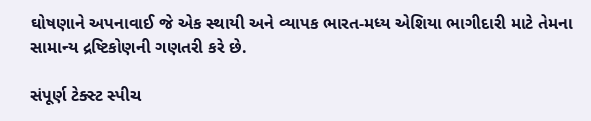ઘોષણાને અપનાવાઈ જે એક સ્થાયી અને વ્યાપક ભારત-મધ્ય એશિયા ભાગીદારી માટે તેમના સામાન્ય દ્રષ્ટિકોણની ગણતરી કરે છે.

સંપૂર્ણ ટેક્સ્ટ સ્પીચ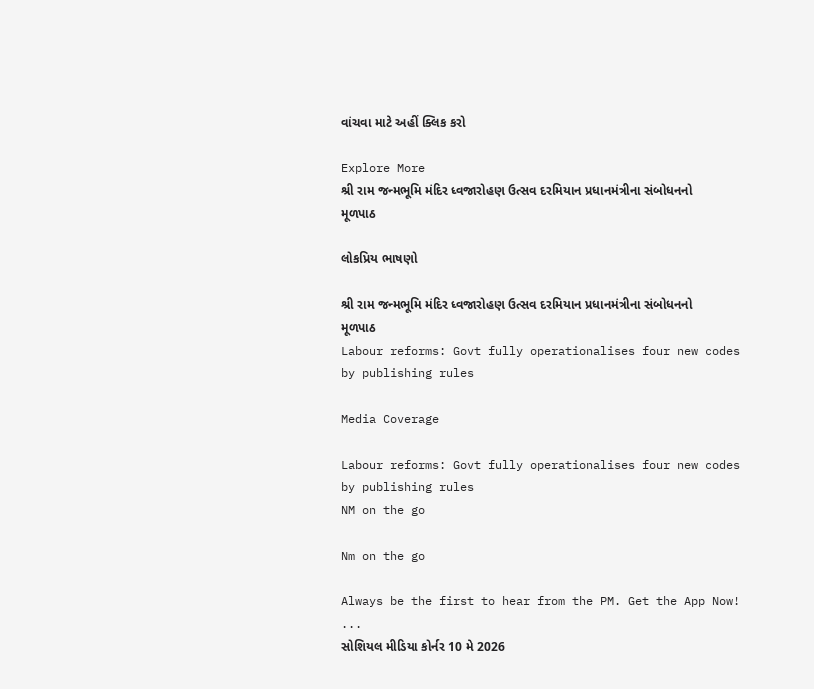વાંચવા માટે અહીં ક્લિક કરો

Explore More
શ્રી રામ જન્મભૂમિ મંદિર ધ્વજારોહણ ઉત્સવ દરમિયાન પ્રધાનમંત્રીના સંબોધનનો મૂળપાઠ

લોકપ્રિય ભાષણો

શ્રી રામ જન્મભૂમિ મંદિર ધ્વજારોહણ ઉત્સવ દરમિયાન પ્રધાનમંત્રીના સંબોધનનો મૂળપાઠ
Labour reforms: Govt fully operationalises four new codes by publishing rules

Media Coverage

Labour reforms: Govt fully operationalises four new codes by publishing rules
NM on the go

Nm on the go

Always be the first to hear from the PM. Get the App Now!
...
સોશિયલ મીડિયા કોર્નર 10 મે 2026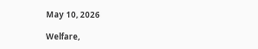May 10, 2026

Welfare,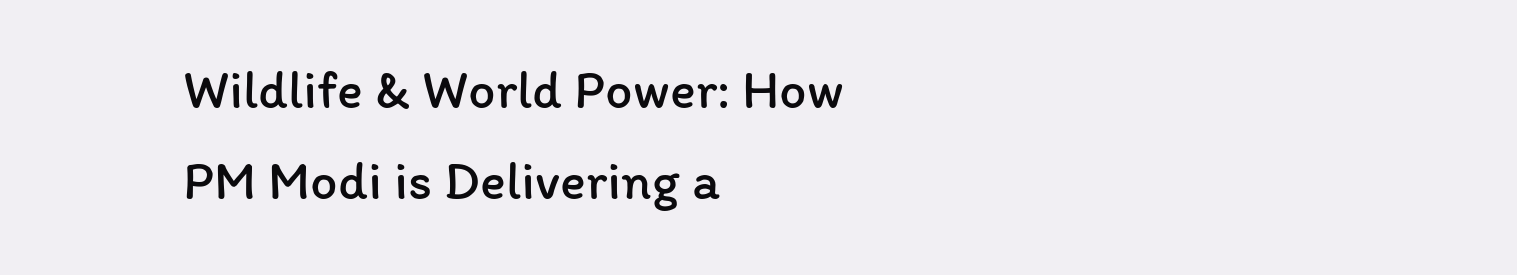Wildlife & World Power: How PM Modi is Delivering a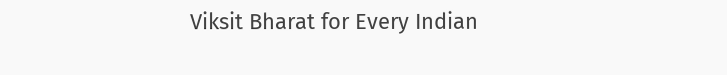Viksit Bharat for Every Indian